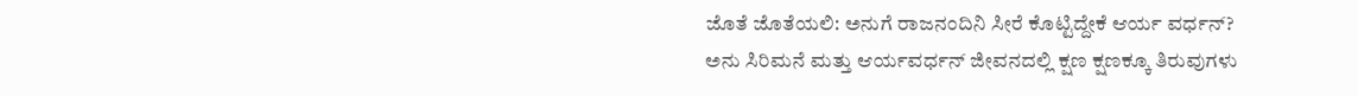ಜೊತೆ ಜೊತೆಯಲಿ: ಅನುಗೆ ರಾಜನಂದಿನಿ ಸೀರೆ ಕೊಟ್ಟಿದ್ದೇಕೆ ಆರ್ಯ ವರ್ಧನ್?
ಅನು ಸಿರಿಮನೆ ಮತ್ತು ಆರ್ಯವರ್ಧನ್ ಜೀವನದಲ್ಲಿ ಕ್ಷಣ ಕ್ಷಣಕ್ಕೂ ತಿರುವುಗಳು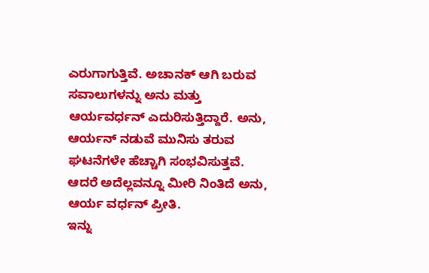ಎರುಗಾಗುತ್ತಿವೆ. ಅಚಾನಕ್ ಆಗಿ ಬರುವ ಸವಾಲುಗಳನ್ನು ಅನು ಮತ್ತು ಆರ್ಯವರ್ಧನ್ ಎದುರಿಸುತ್ತಿದ್ದಾರೆ. ಅನು, ಆರ್ಯನ್ ನಡುವೆ ಮುನಿಸು ತರುವ ಘಟನೆಗಳೇ ಹೆಚ್ಚಾಗಿ ಸಂಭವಿಸುತ್ತವೆ. ಆದರೆ ಅದೆಲ್ಲವನ್ನೂ ಮೀರಿ ನಿಂತಿದೆ ಅನು, ಆರ್ಯ ವರ್ಧನ್ ಪ್ರೀತಿ.
ಇನ್ನು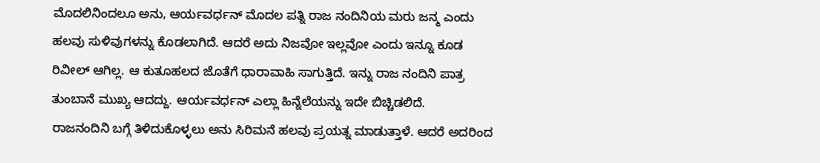ಮೊದಲಿನಿಂದಲೂ ಅನು, ಆರ್ಯವರ್ಧನ್ ಮೊದಲ ಪತ್ನಿ ರಾಜ ನಂದಿನಿಯ ಮರು ಜನ್ಮ ಎಂದು ಹಲವು ಸುಳಿವುಗಳನ್ನು ಕೊಡಲಾಗಿದೆ. ಆದರೆ ಅದು ನಿಜವೋ ಇಲ್ಲವೋ ಎಂದು ಇನ್ನೂ ಕೂಡ ರಿವೀಲ್ ಆಗಿಲ್ಲ. ಆ ಕುತೂಹಲದ ಜೊತೆಗೆ ಧಾರಾವಾಹಿ ಸಾಗುತ್ತಿದೆ. ಇನ್ನು ರಾಜ ನಂದಿನಿ ಪಾತ್ರ ತುಂಬಾನೆ ಮುಖ್ಯ ಆದದ್ದು. ಆರ್ಯವರ್ಧನ್ ಎಲ್ಲಾ ಹಿನ್ನೆಲೆಯನ್ನು ಇದೇ ಬಿಚ್ಚಿಡಲಿದೆ.
ರಾಜನಂದಿನಿ ಬಗ್ಗೆ ತಿಳಿದುಕೊಳ್ಳಲು ಅನು ಸಿರಿಮನೆ ಹಲವು ಪ್ರಯತ್ನ ಮಾಡುತ್ತಾಳೆ. ಆದರೆ ಅದರಿಂದ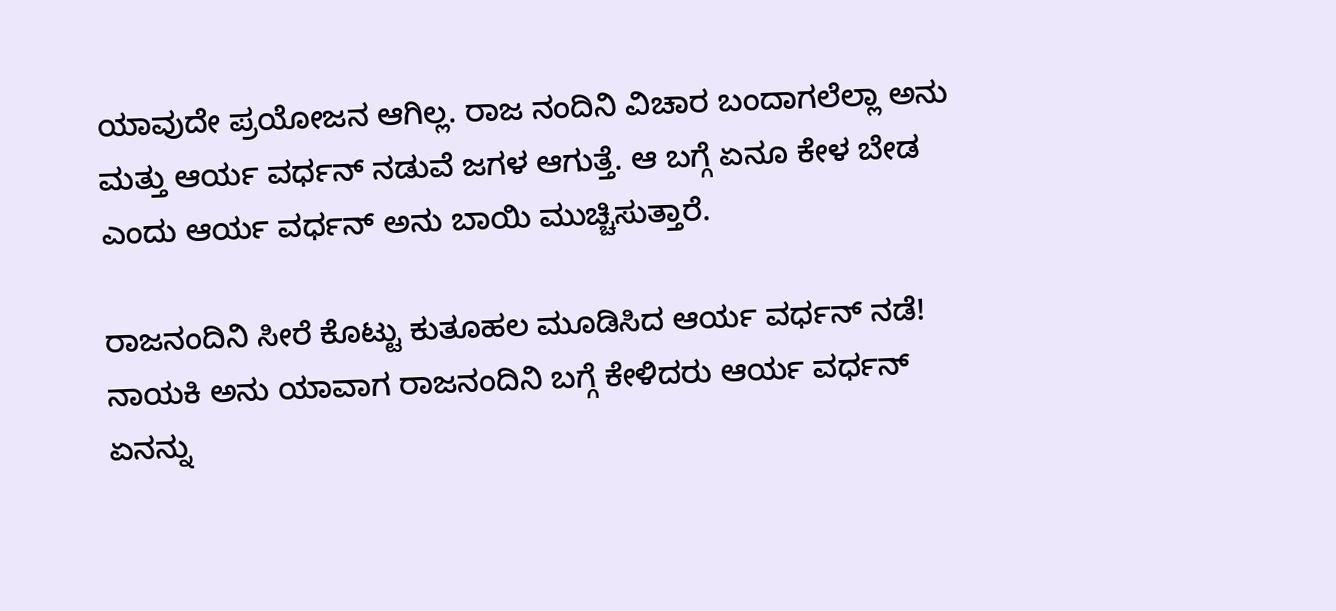ಯಾವುದೇ ಪ್ರಯೋಜನ ಆಗಿಲ್ಲ. ರಾಜ ನಂದಿನಿ ವಿಚಾರ ಬಂದಾಗಲೆಲ್ಲಾ ಅನು ಮತ್ತು ಆರ್ಯ ವರ್ಧನ್ ನಡುವೆ ಜಗಳ ಆಗುತ್ತೆ. ಆ ಬಗ್ಗೆ ಏನೂ ಕೇಳ ಬೇಡ ಎಂದು ಆರ್ಯ ವರ್ಧನ್ ಅನು ಬಾಯಿ ಮುಚ್ಚಿಸುತ್ತಾರೆ.

ರಾಜನಂದಿನಿ ಸೀರೆ ಕೊಟ್ಟು ಕುತೂಹಲ ಮೂಡಿಸಿದ ಆರ್ಯ ವರ್ಧನ್ ನಡೆ!
ನಾಯಕಿ ಅನು ಯಾವಾಗ ರಾಜನಂದಿನಿ ಬಗ್ಗೆ ಕೇಳಿದರು ಆರ್ಯ ವರ್ಧನ್ ಏನನ್ನು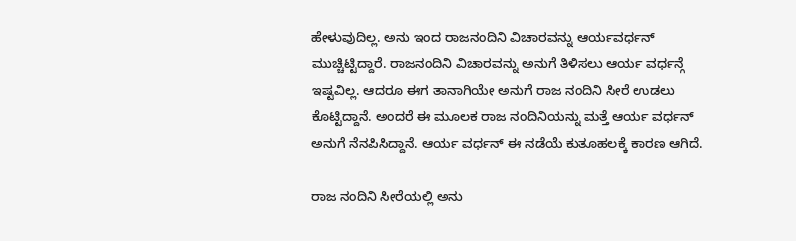ಹೇಳುವುದಿಲ್ಲ. ಅನು ಇಂದ ರಾಜನಂದಿನಿ ವಿಚಾರವನ್ನು ಆರ್ಯವರ್ಧನ್ ಮುಚ್ಚಿಟ್ಟಿದ್ದಾರೆ. ರಾಜನಂದಿನಿ ವಿಚಾರವನ್ನು ಅನುಗೆ ತಿಳಿಸಲು ಆರ್ಯ ವರ್ಧನ್ಗೆ ಇಷ್ಟವಿಲ್ಲ. ಆದರೂ ಈಗ ತಾನಾಗಿಯೇ ಅನುಗೆ ರಾಜ ನಂದಿನಿ ಸೀರೆ ಉಡಲು ಕೊಟ್ಟಿದ್ದಾನೆ. ಅಂದರೆ ಈ ಮೂಲಕ ರಾಜ ನಂದಿನಿಯನ್ನು ಮತ್ತೆ ಆರ್ಯ ವರ್ಧನ್ ಅನುಗೆ ನೆನಪಿಸಿದ್ದಾನೆ. ಆರ್ಯ ವರ್ಧನ್ ಈ ನಡೆಯೆ ಕುತೂಹಲಕ್ಕೆ ಕಾರಣ ಆಗಿದೆ.

ರಾಜ ನಂದಿನಿ ಸೀರೆಯಲ್ಲಿ ಅನು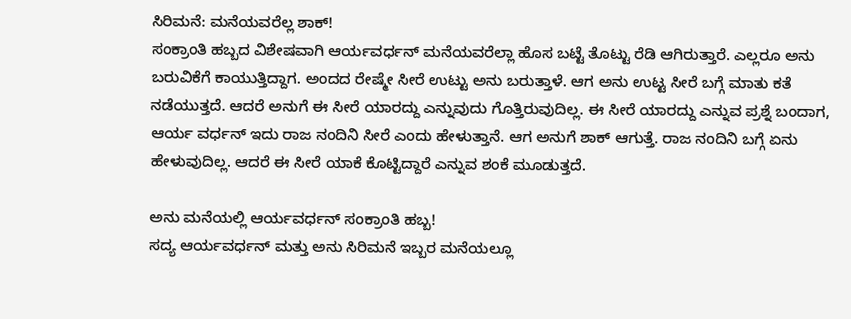ಸಿರಿಮನೆ: ಮನೆಯವರೆಲ್ಲ ಶಾಕ್!
ಸಂಕ್ರಾಂತಿ ಹಬ್ಬದ ವಿಶೇಷವಾಗಿ ಆರ್ಯವರ್ಧನ್ ಮನೆಯವರೆಲ್ಲಾ ಹೊಸ ಬಟ್ಟೆ ತೊಟ್ಟು ರೆಡಿ ಆಗಿರುತ್ತಾರೆ. ಎಲ್ಲರೂ ಅನು ಬರುವಿಕೆಗೆ ಕಾಯುತ್ತಿದ್ದಾಗ. ಅಂದದ ರೇಷ್ಮೇ ಸೀರೆ ಉಟ್ಟು ಅನು ಬರುತ್ತಾಳೆ. ಆಗ ಅನು ಉಟ್ಟ ಸೀರೆ ಬಗ್ಗೆ ಮಾತು ಕತೆ ನಡೆಯುತ್ತದೆ. ಆದರೆ ಅನುಗೆ ಈ ಸೀರೆ ಯಾರದ್ದು ಎನ್ನುವುದು ಗೊತ್ತಿರುವುದಿಲ್ಲ. ಈ ಸೀರೆ ಯಾರದ್ದು ಎನ್ನುವ ಪ್ರಶ್ನೆ ಬಂದಾಗ, ಆರ್ಯ ವರ್ಧನ್ ಇದು ರಾಜ ನಂದಿನಿ ಸೀರೆ ಎಂದು ಹೇಳುತ್ತಾನೆ. ಆಗ ಅನುಗೆ ಶಾಕ್ ಆಗುತ್ತೆ. ರಾಜ ನಂದಿನಿ ಬಗ್ಗೆ ಏನು ಹೇಳುವುದಿಲ್ಲ. ಆದರೆ ಈ ಸೀರೆ ಯಾಕೆ ಕೊಟ್ಟಿದ್ದಾರೆ ಎನ್ನುವ ಶಂಕೆ ಮೂಡುತ್ತದೆ.

ಅನು ಮನೆಯಲ್ಲಿ ಆರ್ಯವರ್ಧನ್ ಸಂಕ್ರಾಂತಿ ಹಬ್ಬ!
ಸದ್ಯ ಆರ್ಯವರ್ಧನ್ ಮತ್ತು ಅನು ಸಿರಿಮನೆ ಇಬ್ಬರ ಮನೆಯಲ್ಲೂ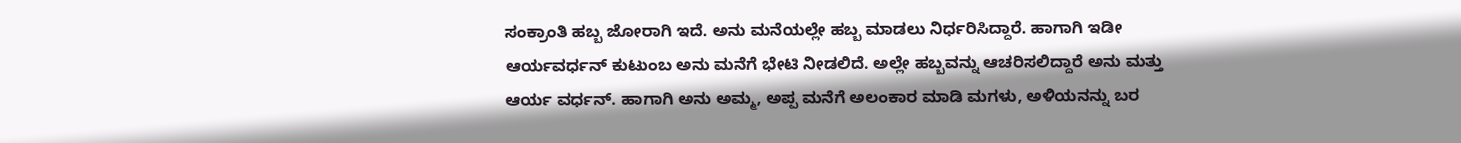ಸಂಕ್ರಾಂತಿ ಹಬ್ಬ ಜೋರಾಗಿ ಇದೆ. ಅನು ಮನೆಯಲ್ಲೇ ಹಬ್ಬ ಮಾಡಲು ನಿರ್ಧರಿಸಿದ್ದಾರೆ. ಹಾಗಾಗಿ ಇಡೀ ಆರ್ಯವರ್ಧನ್ ಕುಟುಂಬ ಅನು ಮನೆಗೆ ಭೇಟಿ ನೀಡಲಿದೆ. ಅಲ್ಲೇ ಹಬ್ಬವನ್ನು ಆಚರಿಸಲಿದ್ದಾರೆ ಅನು ಮತ್ತು ಆರ್ಯ ವರ್ಧನ್. ಹಾಗಾಗಿ ಅನು ಅಮ್ಮ, ಅಪ್ಪ ಮನೆಗೆ ಅಲಂಕಾರ ಮಾಡಿ ಮಗಳು, ಅಳಿಯನನ್ನು ಬರ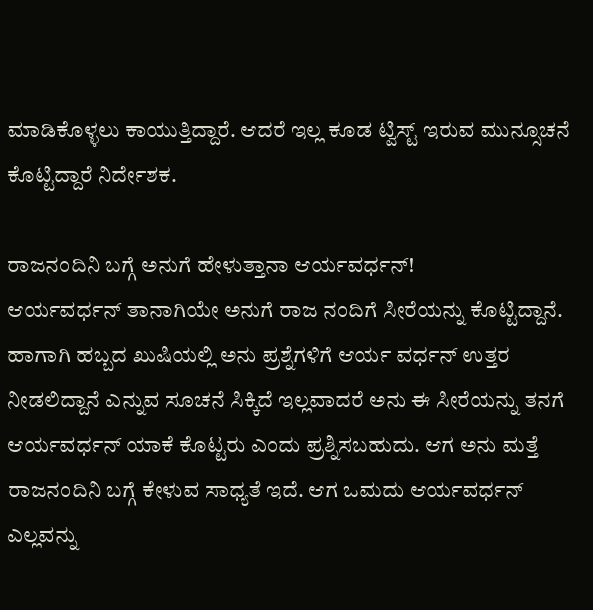ಮಾಡಿಕೊಳ್ಳಲು ಕಾಯುತ್ತಿದ್ದಾರೆ. ಆದರೆ ಇಲ್ಲ ಕೂಡ ಟ್ವಿಸ್ಟ್ ಇರುವ ಮುನ್ಸೂಚನೆ ಕೊಟ್ಟಿದ್ದಾರೆ ನಿರ್ದೇಶಕ.

ರಾಜನಂದಿನಿ ಬಗ್ಗೆ ಅನುಗೆ ಹೇಳುತ್ತಾನಾ ಆರ್ಯವರ್ಧನ್!
ಆರ್ಯವರ್ಧನ್ ತಾನಾಗಿಯೇ ಅನುಗೆ ರಾಜ ನಂದಿಗೆ ಸೀರೆಯನ್ನು ಕೊಟ್ಟಿದ್ದಾನೆ. ಹಾಗಾಗಿ ಹಬ್ಬದ ಖುಷಿಯಲ್ಲಿ ಅನು ಪ್ರಶ್ನೆಗಳಿಗೆ ಆರ್ಯ ವರ್ಧನ್ ಉತ್ತರ ನೀಡಲಿದ್ದಾನೆ ಎನ್ನುವ ಸೂಚನೆ ಸಿಕ್ಕಿದೆ ಇಲ್ಲವಾದರೆ ಅನು ಈ ಸೀರೆಯನ್ನು ತನಗೆ ಆರ್ಯವರ್ಧನ್ ಯಾಕೆ ಕೊಟ್ಟರು ಎಂದು ಪ್ರಶ್ನಿಸಬಹುದು. ಆಗ ಅನು ಮತ್ತೆ ರಾಜನಂದಿನಿ ಬಗ್ಗೆ ಕೇಳುವ ಸಾಧ್ಯತೆ ಇದೆ. ಆಗ ಒಮದು ಆರ್ಯವರ್ಧನ್ ಎಲ್ಲವನ್ನು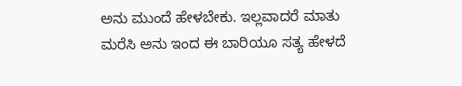ಅನು ಮುಂದೆ ಹೇಳಬೇಕು. ಇಲ್ಲವಾದರೆ ಮಾತು ಮರೆಸಿ ಅನು ಇಂದ ಈ ಬಾರಿಯೂ ಸತ್ಯ ಹೇಳದೆ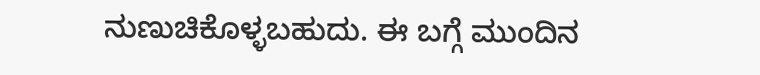ನುಣುಚಿಕೊಳ್ಳಬಹುದು. ಈ ಬಗ್ಗೆ ಮುಂದಿನ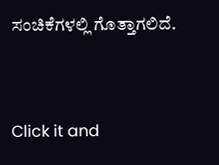ಸಂಚಿಕೆಗಳಲ್ಲಿ ಗೊತ್ತಾಗಲಿದೆ.


Click it and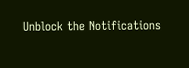Unblock the Notifications